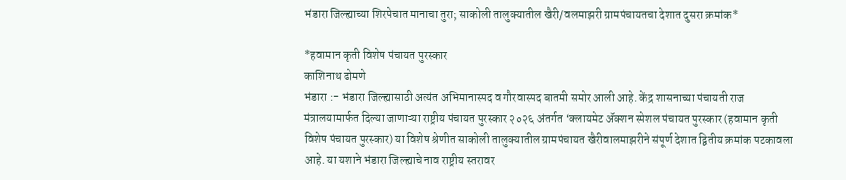भंडारा जिल्ह्याच्या शिरपेचात मानाचा तुरा; साकोली तालुक्यातील खैरी/वलमाझरी ग्रामपंचायतचा देशात दुसरा क्रमांक*

*हवामान कृती विशेष पंचायत पुरस्कार
काशिनाथ ढोमणे
भंडारा :- भंडारा जिल्ह्यासाठी अत्यंत अभिमानास्पद व गौरवास्पद बातमी समोर आली आहे. केंद्र शासनाच्या पंचायती राज मंत्रालयामार्फत दिल्या जाणाऱ्या राष्ट्रीय पंचायत पुरस्कार २०२६ अंतर्गत ‘क्लायमेट ॲक्शन स्पेशल पंचायत पुरस्कार (हवामान कृती विशेष पंचायत पुरस्कार) या विशेष श्रेणीत साकोली तालुक्यातील ग्रामपंचायत खैरीवालमाझरीने संपूर्ण देशात द्वितीय क्रमांक पटकावला आहे. या यशाने भंडारा जिल्ह्याचे नाव राष्ट्रीय स्तरावर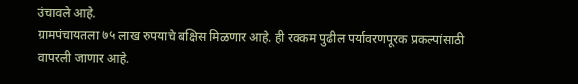उंचावले आहे.
ग्रामपंचायतला ७५ लाख रुपयाचे बक्षिस मिळणार आहे. ही रक्कम पुढील पर्यावरणपूरक प्रकल्पांसाठी वापरली जाणार आहे.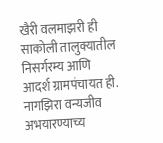खैरी वलमाझरी ही साकोली तालुक्यातील निसर्गरम्य आणि आदर्श ग्रामपंचायत ही. नागझिरा वन्यजीव अभयारण्याच्य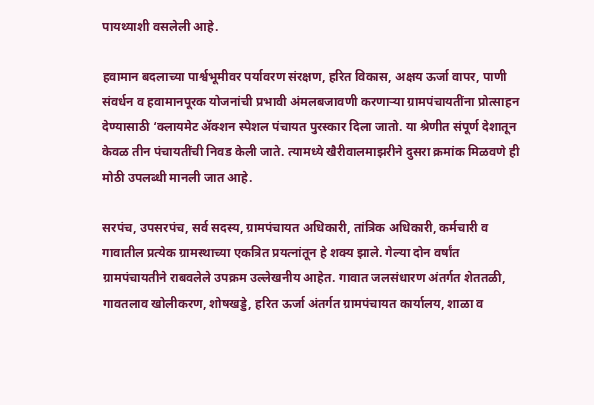पायथ्याशी वसलेली आहे.

हवामान बदलाच्या पार्श्वभूमीवर पर्यावरण संरक्षण, हरित विकास, अक्षय ऊर्जा वापर, पाणी संवर्धन व हवामानपूरक योजनांची प्रभावी अंमलबजावणी करणाऱ्या ग्रामपंचायतींना प्रोत्साहन देण्यासाठी ‘क्लायमेट ॲक्शन स्पेशल पंचायत पुरस्कार दिला जातो. या श्रेणीत संपूर्ण देशातून केवळ तीन पंचायतींची निवड केली जाते. त्यामध्ये खैरीवालमाझरीने दुसरा क्रमांक मिळवणे ही मोठी उपलब्धी मानली जात आहे.

सरपंच, उपसरपंच, सर्व सदस्य, ग्रामपंचायत अधिकारी, तांत्रिक अधिकारी, कर्मचारी व गावातील प्रत्येक ग्रामस्थाच्या एकत्रित प्रयत्नांतून हे शक्य झाले. गेल्या दोन वर्षांत ग्रामपंचायतीने राबवलेले उपक्रम उल्लेखनीय आहेत. गावात जलसंधारण अंतर्गत शेततळी, गावतलाव खोलीकरण, शोषखड्डे, हरित ऊर्जा अंतर्गत ग्रामपंचायत कार्यालय, शाळा व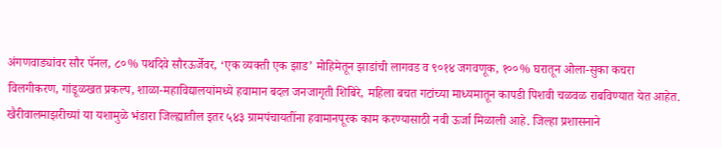अंगणवाड्यांवर सौर पॅनल, ८०% पथदिवे सौरऊर्जेवर, ‘एक व्यक्ती एक झाड’ मोहिमेतून झाडांची लागवड व ९०१४ जगवणूक, १००% घरातून ओला-सुका कचरा विलगीकरण, गांडूळखत प्रकल्प, शाळा-महाविद्यालयांमध्ये हवामान बदल जनजागृती शिबिरे, महिला बचत गटांच्या माध्यमातून कापडी पिशवी चळवळ राबविण्यात येत आहेत.
खैरीवालमाझरीच्यां या यशामुळे भंडारा जिल्ह्यातील इतर ५४३ ग्रामपंचायतींना हवामानपूरक काम करण्यासाठी नवी ऊर्जा मिळाली आहे. जिल्हा प्रशासनाने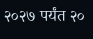२०२७ पर्यंत २०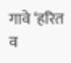गावे ‘हरित व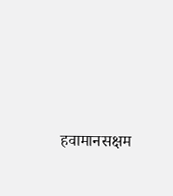हवामानसक्षम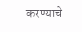करण्याचे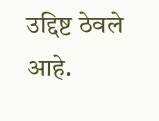उद्दिष्ट ठेवले आहे.